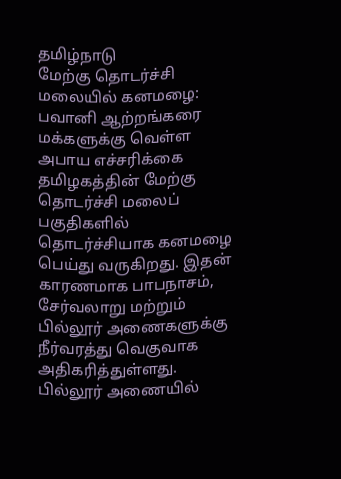தமிழ்நாடு
மேற்கு தொடர்ச்சி மலையில் கனமழை: பவானி ஆற்றங்கரை மக்களுக்கு வெள்ள அபாய எச்சரிக்கை
தமிழகத்தின் மேற்கு தொடர்ச்சி மலைப் பகுதிகளில் தொடர்ச்சியாக கனமழை பெய்து வருகிறது. இதன் காரணமாக பாபநாசம், சேர்வலாறு மற்றும் பில்லூர் அணைகளுக்கு நீர்வரத்து வெகுவாக அதிகரித்துள்ளது. பில்லூர் அணையில்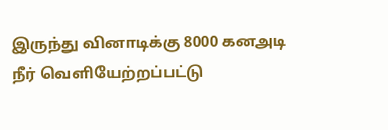இருந்து வினாடிக்கு 8000 கனஅடி நீர் வெளியேற்றப்பட்டு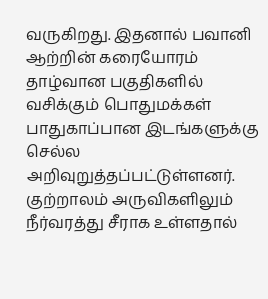வருகிறது. இதனால் பவானி ஆற்றின் கரையோரம் தாழ்வான பகுதிகளில் வசிக்கும் பொதுமக்கள் பாதுகாப்பான இடங்களுக்கு செல்ல அறிவுறுத்தப்பட்டுள்ளனர். குற்றாலம் அருவிகளிலும் நீர்வரத்து சீராக உள்ளதால்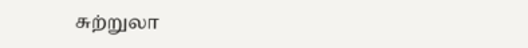சுற்றுலா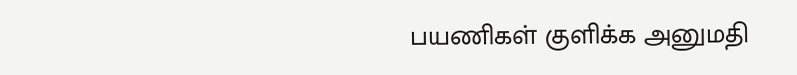பயணிகள் குளிக்க அனுமதி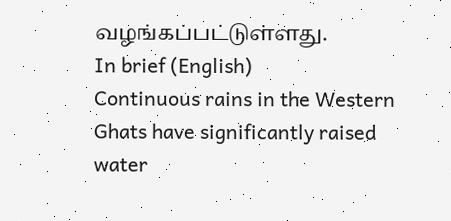வழங்கப்பட்டுள்ளது.
In brief (English)
Continuous rains in the Western Ghats have significantly raised water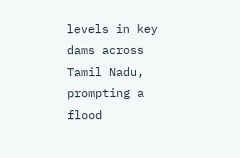levels in key dams across Tamil Nadu, prompting a flood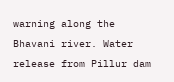warning along the Bhavani river. Water release from Pillur dam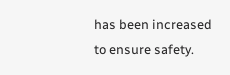has been increased to ensure safety.